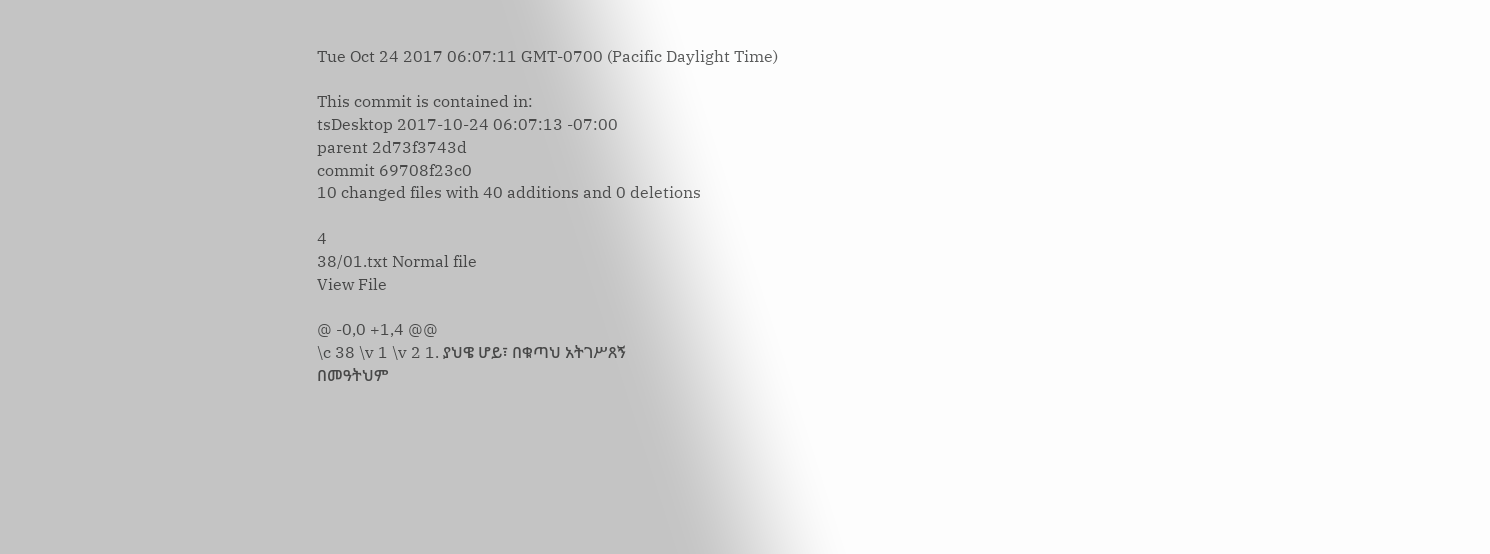Tue Oct 24 2017 06:07:11 GMT-0700 (Pacific Daylight Time)

This commit is contained in:
tsDesktop 2017-10-24 06:07:13 -07:00
parent 2d73f3743d
commit 69708f23c0
10 changed files with 40 additions and 0 deletions

4
38/01.txt Normal file
View File

@ -0,0 +1,4 @@
\c 38 \v 1 \v 2 1. ያህዌ ሆይ፣ በቁጣህ አትገሥጸኝ
በመዓትህም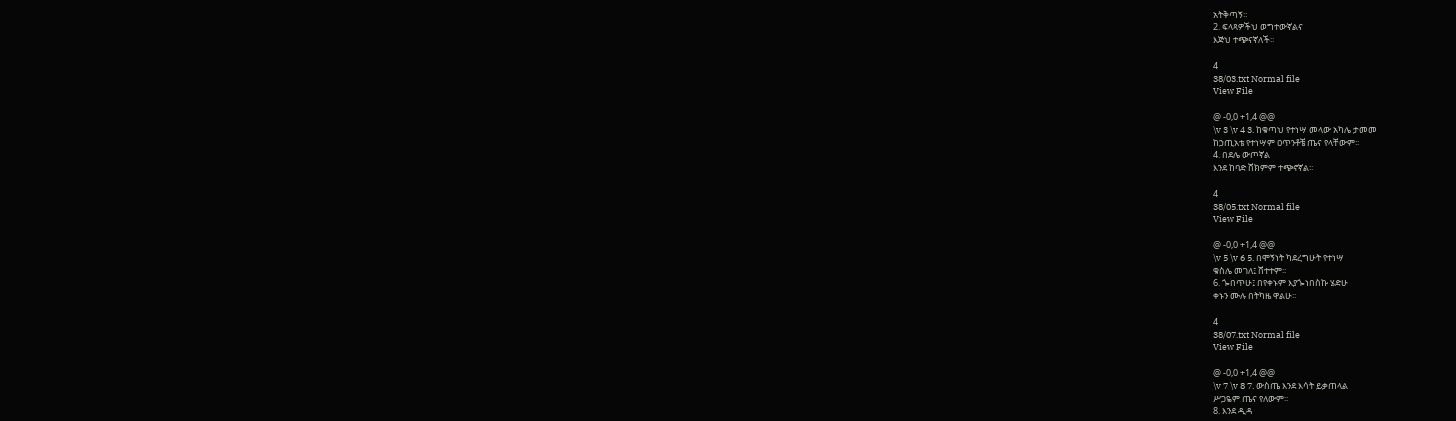አትቅጣኝ፡፡
2. ፍላጻዎችህ ወግተውኛልና
እጅህ ተጭናኛለች፡፡

4
38/03.txt Normal file
View File

@ -0,0 +1,4 @@
\v 3 \v 4 3. ከቁጣህ የተነሣ መላው አካሌ ታመመ
ከኃጢአቴ የተነሣም ዐጥንቶቼ ጤና የላቸውም፡፡
4. በደሌ ውጦኛል
እንደ ከባድ ሸክምም ተጭኖኛል፡፡

4
38/05.txt Normal file
View File

@ -0,0 +1,4 @@
\v 5 \v 6 5. በሞኝነት ካደረግሁት የተነሣ
ቁስሌ መገለ፤ ሸተተም፡፡
6. ጐበጥሁ፤ በየቀኑም እያጐነበስኩ ሄድሁ
ቀኑን ሙሉ በትካዜ ዋልሁ፡፡

4
38/07.txt Normal file
View File

@ -0,0 +1,4 @@
\v 7 \v 8 7. ውስጤ እንደ እሳት ይቃጠላል
ሥጋዬም ጤና የለውም፡፡
8. እንደ ዲዳ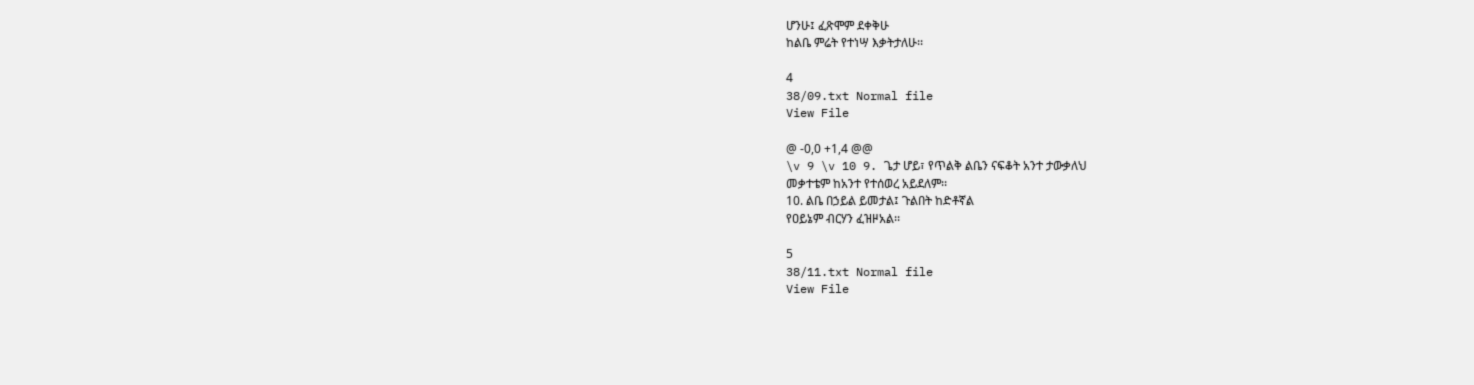ሆንሁ፤ ፈጽሞም ደቀቅሁ
ከልቤ ምሬት የተነሣ እቃትታለሁ፡፡

4
38/09.txt Normal file
View File

@ -0,0 +1,4 @@
\v 9 \v 10 9. ጌታ ሆይ፣ የጥልቅ ልቤን ናፍቆት አንተ ታውቃለህ
መቃተቴም ከአንተ የተሰወረ አይደለም፡፡
10. ልቤ በኃይል ይመታል፤ ጉልበት ከድቶኛል
የዐይኔም ብርሃን ፈዝዞአል፡፡

5
38/11.txt Normal file
View File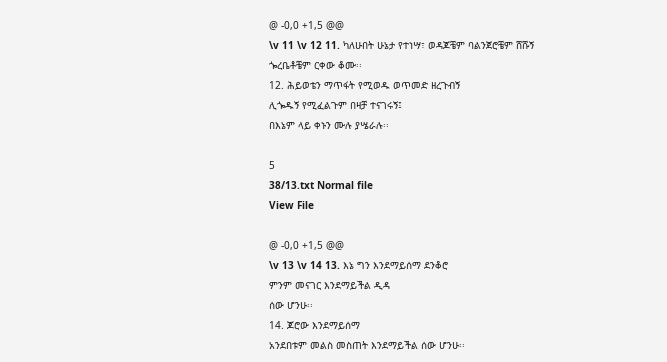@ -0,0 +1,5 @@
\v 11 \v 12 11. ካለሁበት ሁኔታ የተነሣ፣ ወዳጆቼም ባልንጀሮቼም ሸሹኝ
ጐረቤቶቼም ርቀው ቆሙ፡፡
12. ሕይወቴን ማጥፋት የሚወዱ ወጥመድ ዘረጉብኝ
ሊጐዱኝ የሚፈልጉም በዛቻ ተናገሩኝ፤
በእኔም ላይ ቀኑን ሙሉ ያሤራሉ፡፡

5
38/13.txt Normal file
View File

@ -0,0 +1,5 @@
\v 13 \v 14 13. እኔ ግን እንደማይሰማ ደንቆሮ
ምንም መናገር እንደማይችል ዲዳ
ሰው ሆንሁ፡፡
14. ጆሮው እንደማይሰማ
አንደበቱም መልስ መስጠት እንደማይችል ሰው ሆንሁ፡፡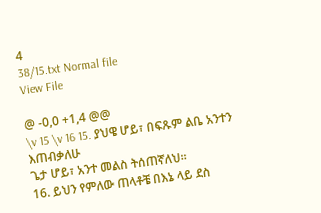4
38/15.txt Normal file
View File

@ -0,0 +1,4 @@
\v 15 \v 16 15. ያህዌ ሆይ፣ በፍጹም ልቤ አንተን እጠብቃለሁ
ጌታ ሆይ፣ አንተ መልስ ትሰጠኛለህ፡፡
16. ይህን የምለው ጠላቶቼ በእኔ ላይ ደስ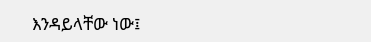እንዳይላቸው ነው፤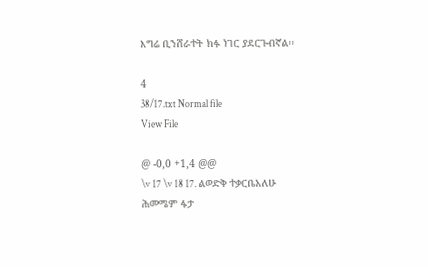እግሬ ቢንሸራተት ክፉ ነገር ያደርጉብኛል፡፡

4
38/17.txt Normal file
View File

@ -0,0 +1,4 @@
\v 17 \v 18 17. ልወድቅ ተቃርቤአለሁ
ሕመሜም ፋታ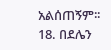አልሰጠኝም፡፡
18. በደሌን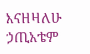እናዘዛለሁ
ኃጢአቴም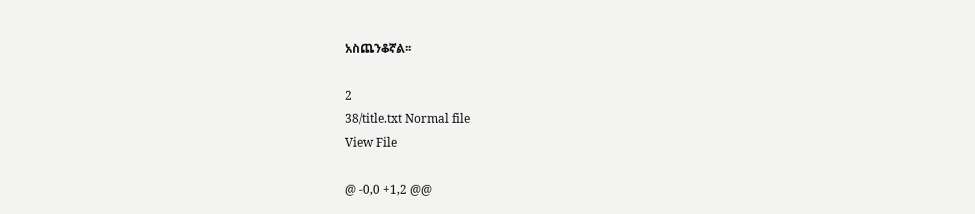አስጨንቆኛል፡፡

2
38/title.txt Normal file
View File

@ -0,0 +1,2 @@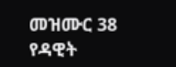መዝሙር 38
የዳዊት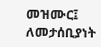መዝሙር፤ ለመታሰቢያነት